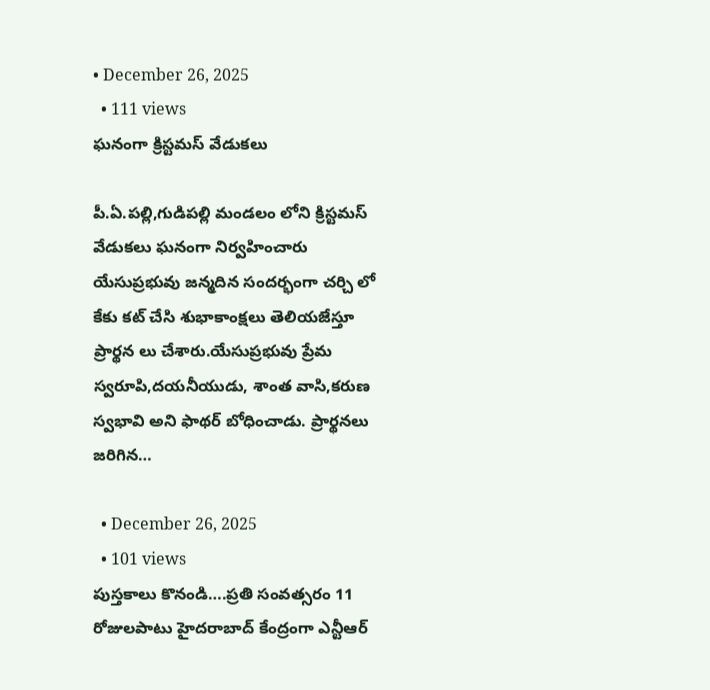• December 26, 2025
  • 111 views
ఘనంగా క్రిస్టమస్ వేడుకలు

పీ.ఏ.పల్లి,గుడిపల్లి మండలం లోని క్రిస్టమస్ వేడుకలు ఘనంగా నిర్వహించారు యేసుప్రభువు జన్మదిన సందర్భంగా చర్చి లో కేకు కట్ చేసి శుభాకాంక్షలు తెలియజేస్తూ ప్రార్థన లు చేశారు.యేసుప్రభువు ప్రేమ స్వరూపి,దయనీయుడు, శాంత వాసి,కరుణ స్వభావి అని ఫాథర్ బోధించాడు. ప్రార్థనలు జరిగిన…

  • December 26, 2025
  • 101 views
పుస్తకాలు కొనండి….ప్రతి సంవత్సరం 11 రోజులపాటు హైదరాబాద్ కేంద్రంగా ఎన్టీఆర్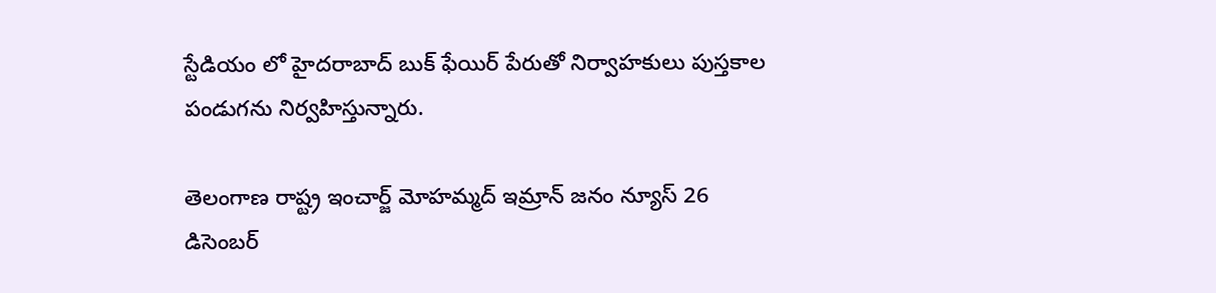స్టేడియం లో హైదరాబాద్ బుక్ ఫేయిర్ పేరుతో నిర్వాహకులు పుస్తకాల పండుగను నిర్వహిస్తున్నారు.

తెలంగాణ రాష్ట్ర ఇంచార్జ్ మోహమ్మద్ ఇమ్రాన్ జనం న్యూస్ 26 డిసెంబర్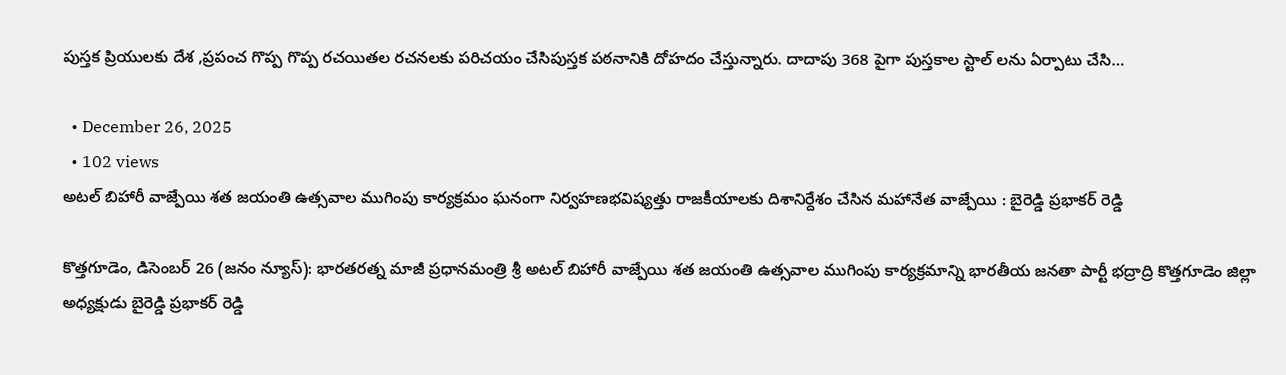పుస్తక ప్రియులకు దేశ ,ప్రపంచ గొప్ప గొప్ప రచయితల రచనలకు పరిచయం చేసిపుస్తక పఠనానికి దోహదం చేస్తున్నారు. దాదాపు 368 పైగా పుస్తకాల స్టాల్ లను ఏర్పాటు చేసి…

  • December 26, 2025
  • 102 views
అటల్ బిహారీ వాజ్పేయి శత జయంతి ఉత్సవాల ముగింపు కార్యక్రమం ఘనంగా నిర్వహణభవిష్యత్తు రాజకీయాలకు దిశానిర్దేశం చేసిన మహానేత వాజ్పేయి : బైరెడ్డి ప్రభాకర్ రెడ్డి

కొత్తగూడెం, డిసెంబర్ 26 (జనం న్యూస్): భారతరత్న మాజీ ప్రధానమంత్రి శ్రీ అటల్ బిహారీ వాజ్పేయి శత జయంతి ఉత్సవాల ముగింపు కార్యక్రమాన్ని భారతీయ జనతా పార్టీ భద్రాద్రి కొత్తగూడెం జిల్లా అధ్యక్షుడు బైరెడ్డి ప్రభాకర్ రెడ్డి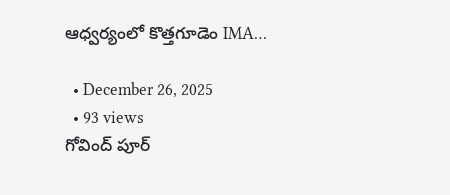ఆధ్వర్యంలో కొత్తగూడెం IMA…

  • December 26, 2025
  • 93 views
గోవింద్ పూర్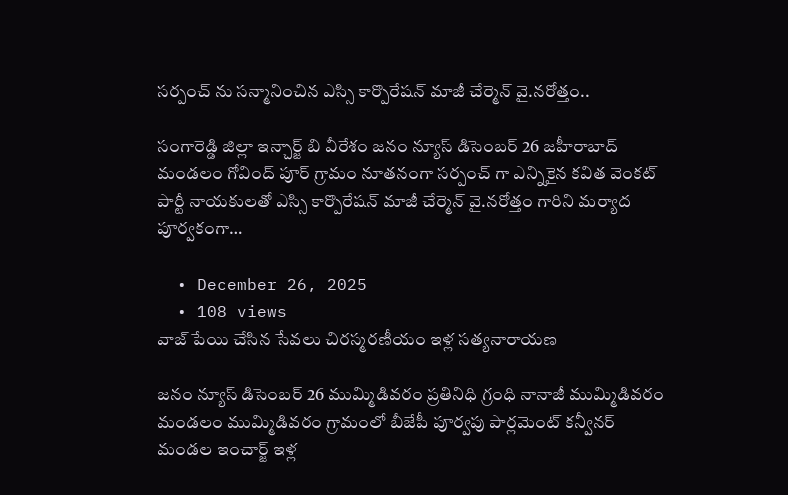సర్పంచ్ ను సన్మానించిన ఎస్సి కార్పొరేషన్ మాజీ చేర్మెన్ వై.నరోత్తం..

సంగారెడ్డి జిల్లా ఇన్చార్జ్ బి వీరేశం జనం న్యూస్ డిసెంబర్ 26 జహీరాబాద్ మండలం గోవింద్ పూర్ గ్రామం నూతనంగా సర్పంచ్ గా ఎన్నికైన కవిత వెంకట్ పార్టీ నాయకులతో ఎస్సి కార్పొరేషన్ మాజీ చేర్మెన్ వై.నరోత్తం గారిని మర్యాద పూర్వకంగా…

  • December 26, 2025
  • 108 views
వాజ్ పేయి చేసిన సేవలు చిరస్మరణీయం ఇళ్ల సత్యనారాయణ

జనం న్యూస్ డిసెంబర్ 26 ముమ్మిడివరం ప్రతినిధి గ్రంధి నానాజీ ముమ్మిడివరం మండలం ముమ్మిడివరం గ్రామంలో బీజేపీ పూర్వపు పార్లమెంట్ కన్వీనర్ మండల ఇంచార్జ్ ఇళ్ల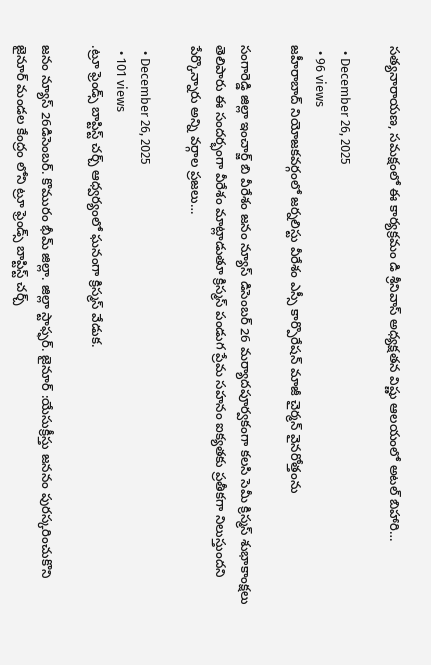సత్యనారాయణ, సమక్షంలో ఈ కార్యక్రమం డి శ్రీనివాస్ అధ్యక్షతన విష్ణు ఆలయంలో అటల్ బిహారి…

  • December 26, 2025
  • 96 views
జహీరాబాద్ నియోజకవర్గంలో జర్నలిస్టు వీరేశం ఎస్సీ కార్పొరేషన్ మాజీ చైర్మన్ వైనరోత్తంను

సంగారెడ్డి జిల్లా ఇంచార్జ్ బి వీరేశం జనం న్యూస్ డిసెంబర్ 26 మర్యాదపూర్వకంగా కలసి సెమీ క్రిస్మస్ శుభాకాంక్షలు తెలిపారు ఈ సందర్భంగా వీరేశం మాట్లాడుతూ క్రిస్మస్ పండుగ ప్రేమ సహనం ఐక్యతకు ప్రతీకగా నిలుస్తుందని పేర్కొన్నారు అన్ని వర్గాల ప్రజలు…

  • December 26, 2025
  • 101 views
.ట్రూ ఫ్రెండ్స్ బాప్టిస్ట్ చర్చ్ ఆధ్వర్యంలో ఘనంగా క్రిస్మస్ వేడుక.

జనం న్యూస్ 26డిసెంబర్. కొమురం భీమ్ జిల్లా. జిల్లా స్టాఫ్ఫర్. జైనూర్ :యేసుక్రీస్తు జననం పురస్కరించుకొని జైనూర్ మండల కేంద్రం లోని ట్రూ ఫ్రెండ్స్ బాప్టిస్ట్ చర్చ్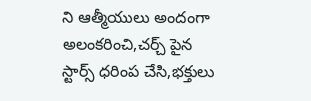ని ఆత్మీయులు అందంగా అలంకరించి,చర్చ్ పైన స్టార్స్ ధరింప చేసి,భక్తులు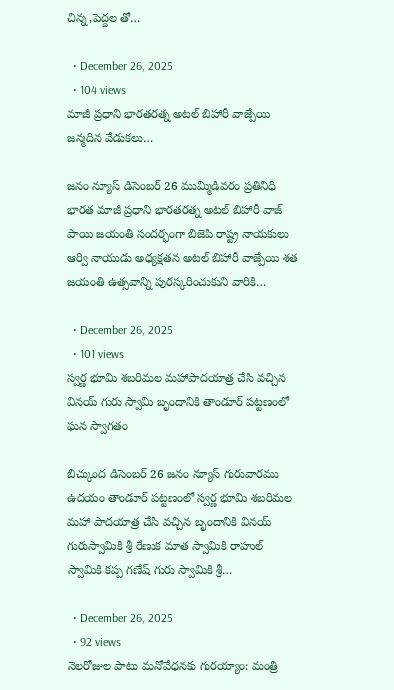చిన్న,పెద్దల తో…

  • December 26, 2025
  • 104 views
మాజీ ప్రధాని భారతరత్న అటల్ బిహారీ వాజ్పేయి జన్మదిన వేడుకలు…

జనం న్యూస్ డిసెంబర్ 26 ముమ్మిడివరం ప్రతినిధి భారత మాజీ ప్రధాని భారతరత్న అటల్ బిహారీ వాజ్ పాయి జయంతి సందర్భంగా బిజెపి రాష్ట్ర నాయకులు ఆర్వి నాయుడు అధ్యక్షతన అటల్ బిహారీ వాజ్పేయి శత జయంతి ఉత్సవాన్ని పురస్కరించుకుని వారికి…

  • December 26, 2025
  • 101 views
స్వర్ణ భూమి శబరిమల మహాపాదయాత్ర చేసి వచ్చిన వినయ్ గురు స్వామి బృందానికి తాండూర్ పట్టణంలో ఘన స్వాగతం

బిచ్కుంద డిసెంబర్ 26 జనం న్యూస్ గురువారము ఉదయం తాండూర్ పట్టణంలో స్వర్ణ భూమి శబరిమల మహా పాదయాత్ర చేసి వచ్చిన బృందానికి వినయ్ గురుస్వామికి శ్రీ రేణుక మాత స్వామికి రాహుల్ స్వామికి కప్ప గణేష్ గురు స్వామికి శ్రీ…

  • December 26, 2025
  • 92 views
నెలరోజుల పాటు మనోవేధనకు గురయ్యాం: మంత్రి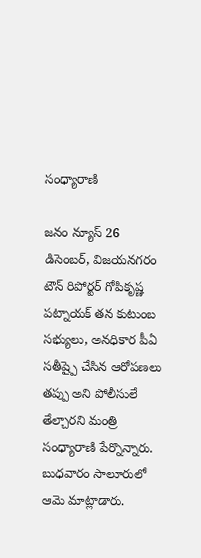సంధ్యారాణి

జనం న్యూస్‌ 26 డిసెంబర్, విజయనగరం టౌన్‌ రిపోర్టర్‌ గోపికృష్ణ పట్నాయక్‌ తన కుటుంబ సభ్యులు, అనధికార పీఏ సతీష్పై చేసిన ఆరోపణలు తప్పు అని పోలీసులే తేల్చారని మంత్రి సంధ్యారాణి పేర్నొన్నారు. బుధవారం సాలూరులో ఆమె మాట్లాడారు.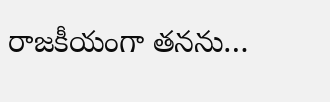రాజకీయంగా తనను…